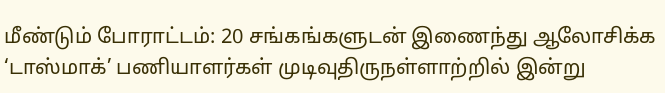மீண்டும் போராட்டம்: 20 சங்கங்களுடன் இணைந்து ஆலோசிக்க ‘டாஸ்மாக்’ பணியாளர்கள் முடிவுதிருநள்ளாற்றில் இன்று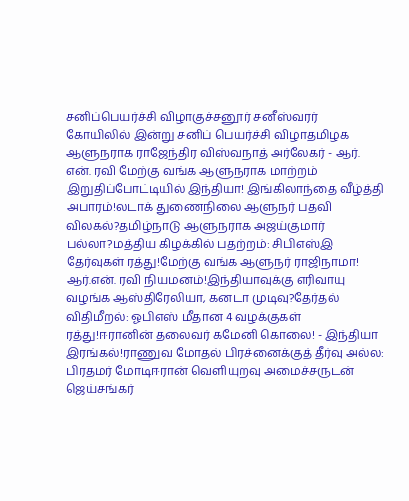சனிப்பெயர்ச்சி விழாகுச்சனூர் சனீஸ்வரர் கோயிலில் இன்று சனிப் பெயர்ச்சி விழாதமிழக ஆளுநராக ராஜேந்திர விஸ்வநாத் அர்லேகர் - ஆர். என். ரவி மேற்கு வங்க ஆளுநராக மாற்றம் இறுதிப்போட்டியில் இந்தியா! இங்கிலாந்தை வீழ்த்தி அபாரம்!லடாக் துணைநிலை ஆளுநர் பதவி விலகல்?தமிழ்நாடு ஆளுநராக அஜய்குமார் பல்லா?மத்திய கிழக்கில் பதற்றம்: சிபிஎஸ்இ தேர்வுகள் ரத்து!மேற்கு வங்க ஆளுநர் ராஜிநாமா! ஆர்.என். ரவி நியமனம்!இந்தியாவுக்கு எரிவாயு வழங்க ஆஸ்திரேலியா, கனடா முடிவு?தேர்தல் விதிமீறல்: ஓபிஎஸ் மீதான 4 வழக்குகள் ரத்து!ஈரானின் தலைவர் கமேனி கொலை! - இந்தியா இரங்கல்!ராணுவ மோதல் பிரச்னைக்குத் தீர்வு அல்ல: பிரதமர் மோடிஈரான் வெளியுறவு அமைச்சருடன் ஜெய்சங்கர்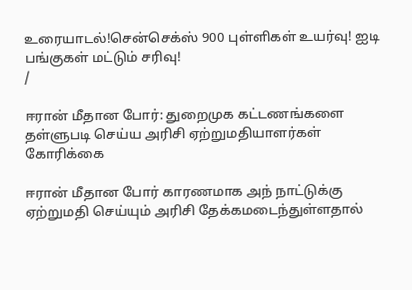உரையாடல்!சென்செக்ஸ் 900 புள்ளிகள் உயர்வு! ஐடி பங்குகள் மட்டும் சரிவு!
/

ஈரான் மீதான போர்: துறைமுக கட்டணங்களை தள்ளுபடி செய்ய அரிசி ஏற்றுமதியாளர்கள் கோரிக்கை

ஈரான் மீதான போர் காரணமாக அந் நாட்டுக்கு ஏற்றுமதி செய்யும் அரிசி தேக்கமடைந்துள்ளதால்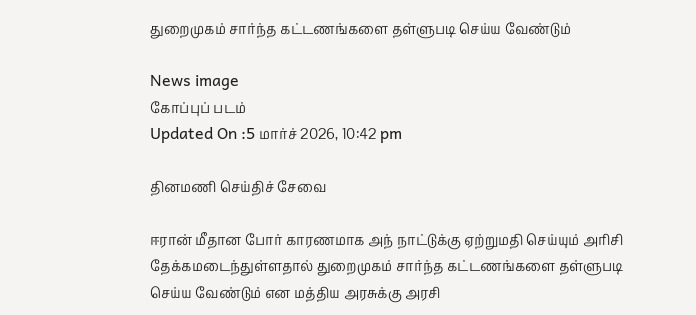துறைமுகம் சார்ந்த கட்டணங்களை தள்ளுபடி செய்ய வேண்டும்

News image
கோப்புப் படம்
Updated On :5 மார்ச் 2026, 10:42 pm

தினமணி செய்திச் சேவை

ஈரான் மீதான போர் காரணமாக அந் நாட்டுக்கு ஏற்றுமதி செய்யும் அரிசி தேக்கமடைந்துள்ளதால் துறைமுகம் சார்ந்த கட்டணங்களை தள்ளுபடி செய்ய வேண்டும் என மத்திய அரசுக்கு அரசி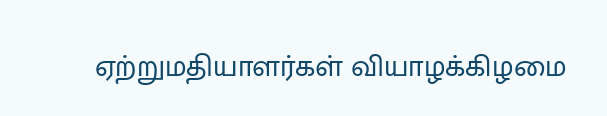ஏற்றுமதியாளர்கள் வியாழக்கிழமை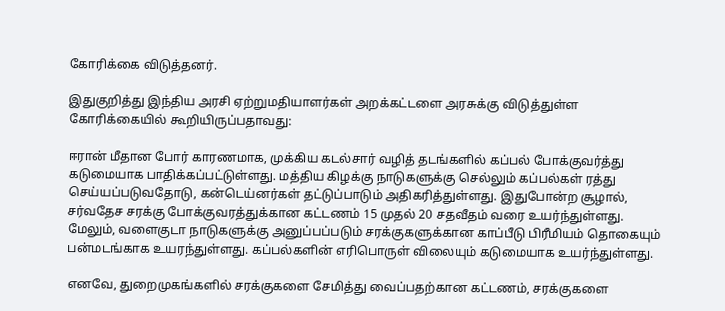கோரிக்கை விடுத்தனர்.

இதுகுறித்து இந்திய அரசி ஏற்றுமதியாளர்கள் அறக்கட்டளை அரசுக்கு விடுத்துள்ள கோரிக்கையில் கூறியிருப்பதாவது:

ஈரான் மீதான போர் காரணமாக, முக்கிய கடல்சார் வழித் தடங்களில் கப்பல் போக்குவர்த்து கடுமையாக பாதிக்கப்பட்டுள்ளது. மத்திய கிழக்கு நாடுகளுக்கு செல்லும் கப்பல்கள் ரத்து செய்யப்படுவதோடு, கன்டெய்னர்கள் தட்டுப்பாடும் அதிகரித்துள்ளது. இதுபோன்ற சூழால், சர்வதேச சரக்கு போக்குவரத்துக்கான கட்டணம் 15 முதல் 20 சதவீதம் வரை உயர்ந்துள்ளது. மேலும், வளைகுடா நாடுகளுக்கு அனுப்பப்படும் சரக்குகளுக்கான காப்பீடு பிரீமியம் தொகையும் பன்மடங்காக உயரந்துள்ளது. கப்பல்களின் எரிபொருள் விலையும் கடுமையாக உயர்ந்துள்ளது.

எனவே, துறைமுகங்களில் சரக்குகளை சேமித்து வைப்பதற்கான கட்டணம், சரக்குகளை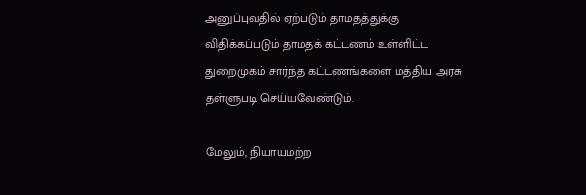அனுப்புவதில் ஏற்படும் தாமதத்துக்கு விதிக்கப்படும் தாமதக் கட்டணம் உள்ளிட்ட துறைமுகம் சார்ந்த கட்டணங்களை மத்திய அரசு தள்ளுபடி செய்யவேண்டும்.

மேலும், நியாயமற்ற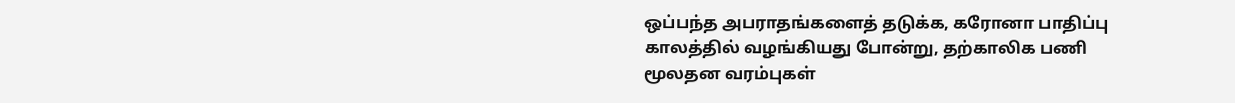ஒப்பந்த அபராதங்களைத் தடுக்க, கரோனா பாதிப்பு காலத்தில் வழங்கியது போன்று, தற்காலிக பணி மூலதன வரம்புகள்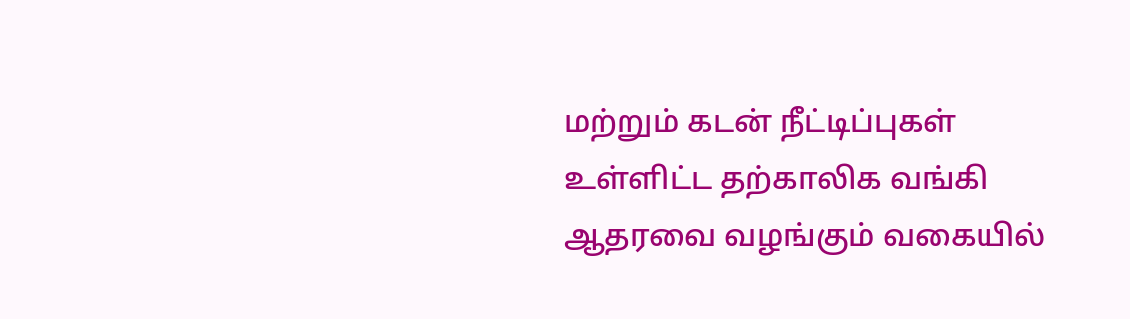மற்றும் கடன் நீட்டிப்புகள் உள்ளிட்ட தற்காலிக வங்கி ஆதரவை வழங்கும் வகையில்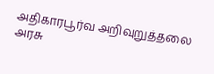அதிகாரபூர்வ அறிவுறுத்தலை அரசு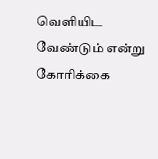வெளியிட வேண்டும் என்று கோரிக்கை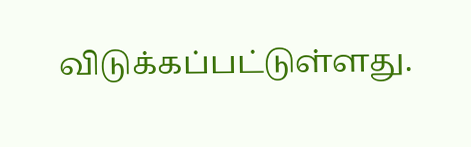விடுக்கப்பட்டுள்ளது.